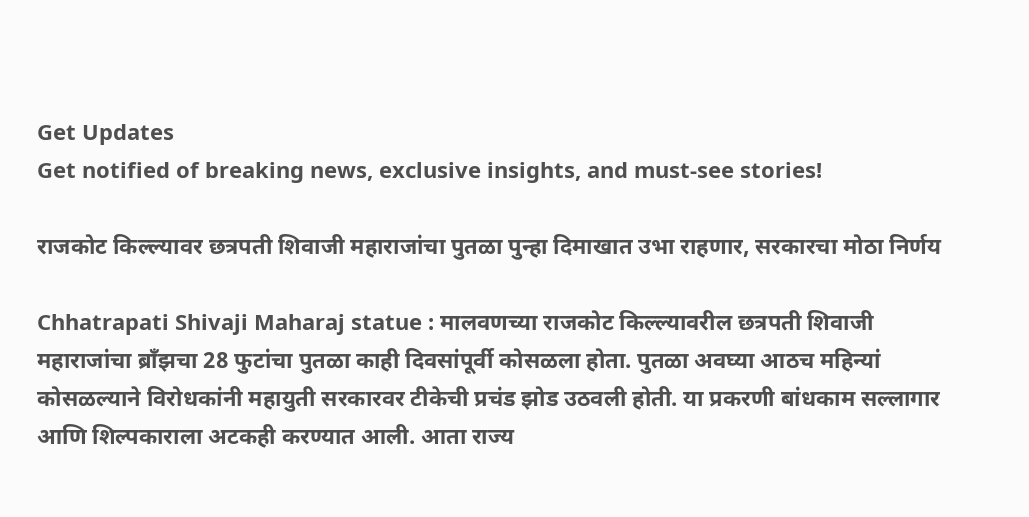Get Updates
Get notified of breaking news, exclusive insights, and must-see stories!

राजकोट किल्ल्यावर छत्रपती शिवाजी महाराजांचा पुतळा पुन्हा दिमाखात उभा राहणार, सरकारचा मोठा निर्णय

Chhatrapati Shivaji Maharaj statue : मालवणच्या राजकोट किल्ल्यावरील छत्रपती शिवाजी महाराजांचा ब्राँझचा 28 फुटांचा पुतळा काही दिवसांपूर्वी कोसळला होता. पुतळा अवघ्या आठच महिन्यां कोसळल्याने विरोधकांनी महायुती सरकारवर टीकेची प्रचंड झोड उठवली होती. या प्रकरणी बांधकाम सल्लागार आणि शिल्पकाराला अटकही करण्यात आली. आता राज्य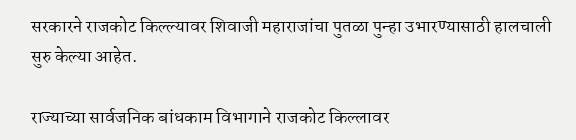सरकारने राजकोट किल्ल्यावर शिवाजी महाराजांचा पुतळा पुन्हा उभारण्यासाठी हालचाली सुरु केल्या आहेत.

राज्याच्या सार्वजनिक बांधकाम विभागाने राजकोट किल्लावर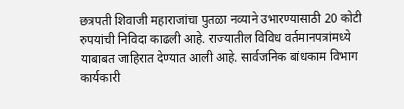छत्रपती शिवाजी महाराजांचा पुतळा नव्याने उभारण्यासाठी 20 कोटी रुपयांची निविदा काढली आहे. राज्यातील विविध वर्तमानपत्रांमध्ये याबाबत जाहिरात देण्यात आली आहे. सार्वजनिक बांधकाम विभाग कार्यकारी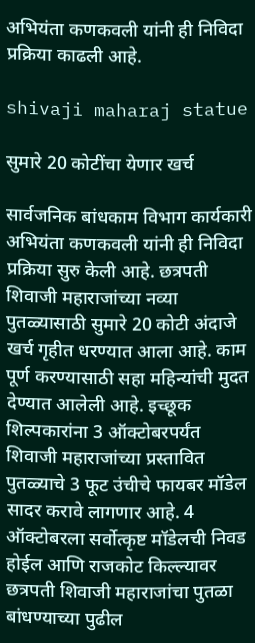अभियंता कणकवली यांनी ही निविदा प्रक्रिया काढली आहे.

shivaji maharaj statue

सुमारे 20 कोटींचा येणार खर्च

सार्वजनिक बांधकाम विभाग कार्यकारी अभियंता कणकवली यांनी ही निविदा प्रक्रिया सुरु केली आहे. छत्रपती शिवाजी महाराजांच्या नव्या पुतळ्यासाठी सुमारे 20 कोटी अंदाजे खर्च गृहीत धरण्यात आला आहे. काम पूर्ण करण्यासाठी सहा महिन्यांची मुदत देण्यात आलेली आहे. इच्छूक शिल्पकारांना 3 ऑक्टोबरपर्यंत शिवाजी महाराजांच्या प्रस्तावित पुतळ्याचे 3 फूट उंचीचे फायबर मॉडेल सादर करावे लागणार आहे. 4 ऑक्टोबरला सर्वोत्कृष्ट मॉडेलची निवड होईल आणि राजकोट किल्ल्यावर छत्रपती शिवाजी महाराजांचा पुतळा बांधण्याच्या पुढील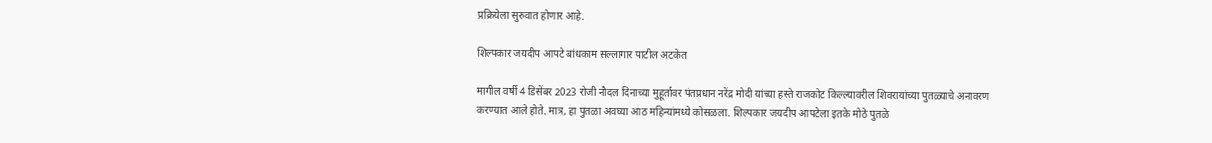प्रक्रियेला सुरुवात होणार आहे.

शिल्पकार जयदीप आपटे बांधकाम सल्लागार पाटील अटकेत

मागील वर्षी 4 डिसेंबर 2023 रोजी नौदल दिनाच्या मुहूर्तावर पंतप्रधान नरेंद्र मोदी यांच्या हस्ते राजकोट किल्ल्यावरील शिवरायांच्या पुतळ्याचे अनावरण करण्यात आले होते. मात्र, हा पुतळा अवघ्या आठ महिन्यांमध्ये कोसळला. शिल्पकार जयदीप आपटेला इतके मोठे पुतळे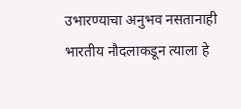उभारण्याचा अनुभव नसतानाही भारतीय नौदलाकडून त्याला हे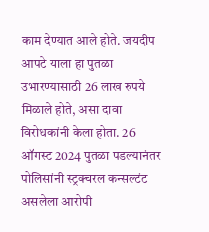काम देण्यात आले होते. जयदीप आपटे याला हा पुतळा उभारण्यासाठी 26 लाख रुपये मिळाले होते, असा दावा विरोधकांनी केला होता. 26 ऑगस्ट 2024 पुतळा पडल्यानंतर पोलिसांनी स्ट्रक्चरल कन्सल्टंट असलेला आरोपी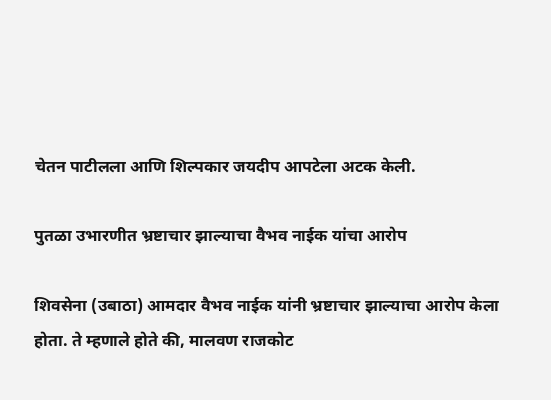चेतन पाटीलला आणि शिल्पकार जयदीप आपटेला अटक केली.

पुतळा उभारणीत भ्रष्टाचार झाल्याचा वैभव नाईक यांचा आरोप

शिवसेना (उबाठा) आमदार वैभव नाईक यांनी भ्रष्टाचार झाल्याचा आरोप केला होता. ते म्हणाले होते की, मालवण राजकोट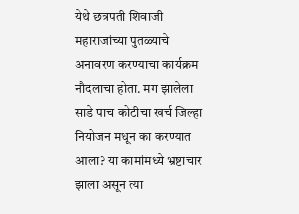येथे छत्रपती शिवाजी महाराजांच्या पुतळ्याचे अनावरण करण्याचा कार्यक्रम नौदलाचा होता. मग झालेला साडे पाच कोटीचा खर्च जिल्हा नियोजन मधून का करण्यात आला? या कामांमध्ये भ्रष्टाचार झाला असून त्या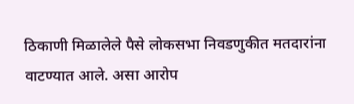ठिकाणी मिळालेले पैसे लोकसभा निवडणुकीत मतदारांना वाटण्यात आले. असा आरोप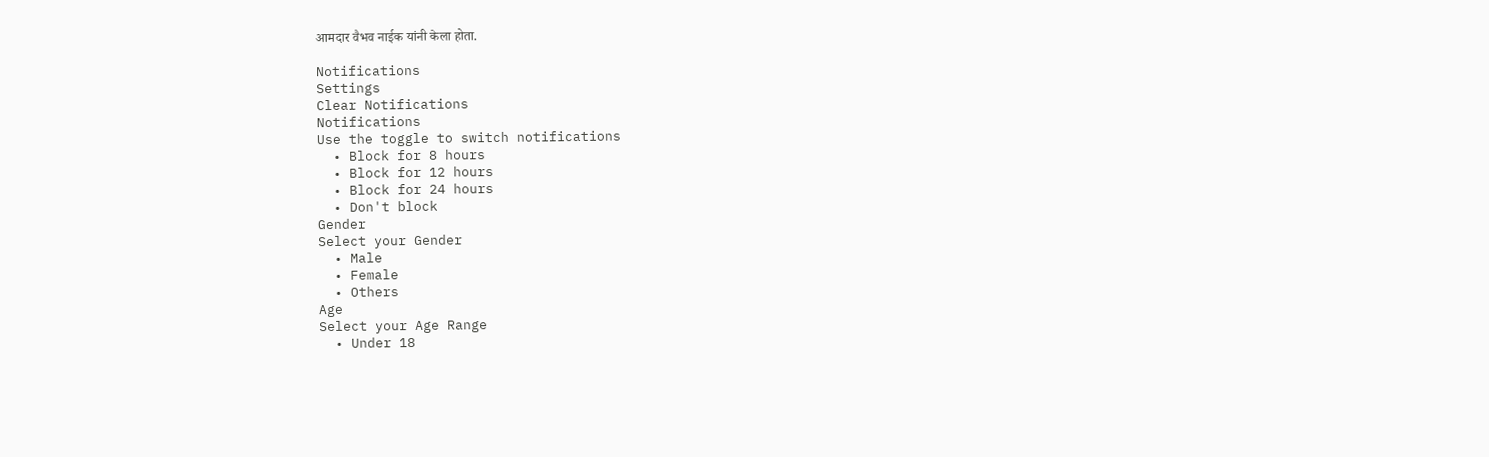आमदार वैभव नाईक यांनी केला होता.

Notifications
Settings
Clear Notifications
Notifications
Use the toggle to switch notifications
  • Block for 8 hours
  • Block for 12 hours
  • Block for 24 hours
  • Don't block
Gender
Select your Gender
  • Male
  • Female
  • Others
Age
Select your Age Range
  • Under 18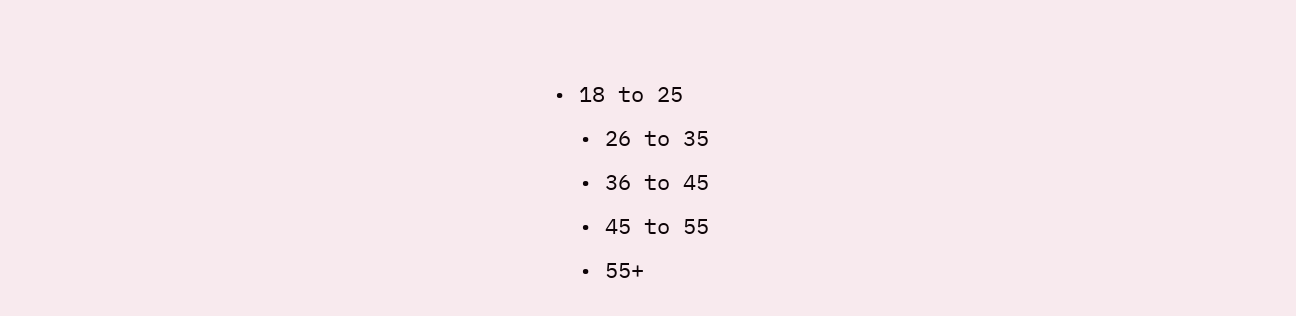• 18 to 25
  • 26 to 35
  • 36 to 45
  • 45 to 55
  • 55+